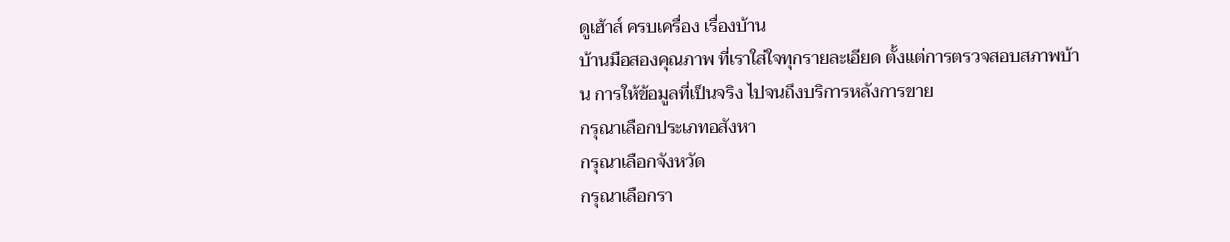ดูเฮ้าส์ ครบเครื่อง เรื่องบ้าน
บ้านมือสองคุณภาพ ที่เราใส่ใจทุกรายละเอียด ตั้งแต่การตรวจสอบสภาพบ้าน การให้ข้อมูลที่เป็นจริง ไปจนถึงบริการหลังการขาย
กรุณาเลือกประเภทอสังหา
กรุณาเลือกจังหวัด
กรุณาเลือกรา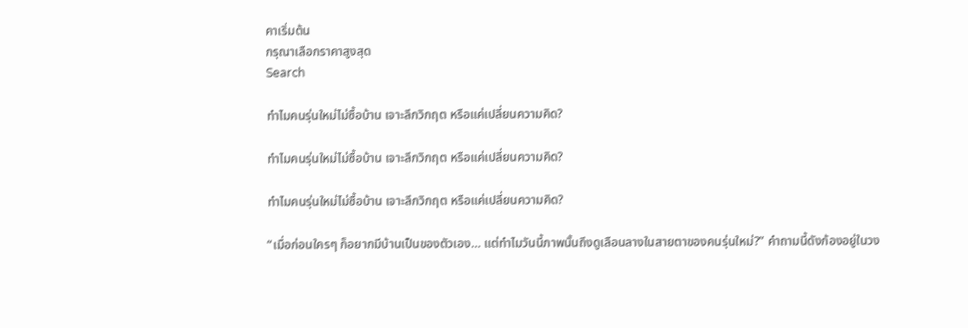คาเริ่มต้น
กรุณาเลือกราคาสูงสุด
Search

ทำไมคนรุ่นใหม่ไม่ซื้อบ้าน เจาะลึกวิกฤต หรือแค่เปลี่ยนความคิด?

ทำไมคนรุ่นใหม่ไม่ซื้อบ้าน เจาะลึกวิกฤต หรือแค่เปลี่ยนความคิด?

ทำไมคนรุ่นใหม่ไม่ซื้อบ้าน เจาะลึกวิกฤต หรือแค่เปลี่ยนความคิด?

“เมื่อก่อนใครๆ ก็อยากมีบ้านเป็นของตัวเอง… แต่ทำไมวันนี้ภาพนั้นถึงดูเลือนลางในสายตาของคนรุ่นใหม่?” คำถามนี้ดังก้องอยู่ในวง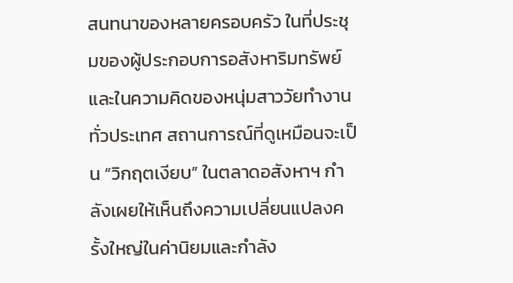สนทนาของหลายครอบครัว ในที่ประชุมของผู้ประกอบการอสังหาริมทรัพย์ และในความคิดของหนุ่มสาววัยทำงานทั่วประเทศ สถานการณ์ที่ดูเหมือนจะเป็น “วิกฤตเงียบ” ในตลาดอสังหาฯ กำลังเผยให้เห็นถึงความเปลี่ยนแปลงครั้งใหญ่ในค่านิยมและกำลัง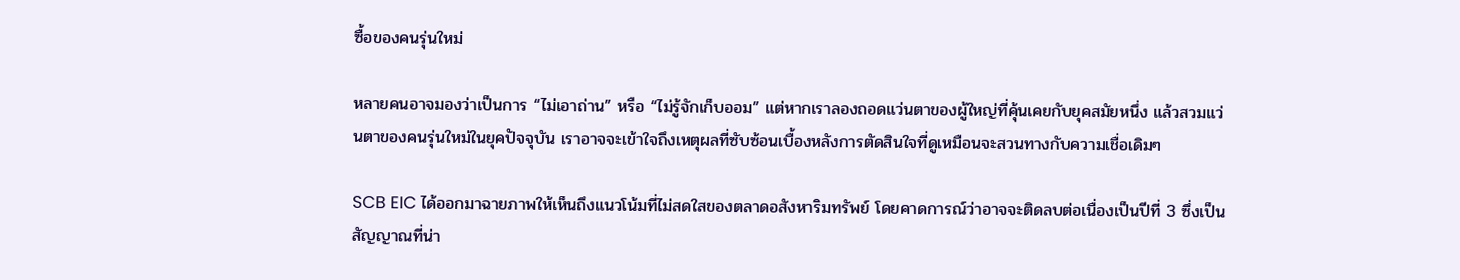ซื้อของคนรุ่นใหม่

หลายคนอาจมองว่าเป็นการ “ไม่เอาถ่าน” หรือ “ไม่รู้จักเก็บออม” แต่หากเราลองถอดแว่นตาของผู้ใหญ่ที่คุ้นเคยกับยุคสมัยหนึ่ง แล้วสวมแว่นตาของคนรุ่นใหม่ในยุคปัจจุบัน เราอาจจะเข้าใจถึงเหตุผลที่ซับซ้อนเบื้องหลังการตัดสินใจที่ดูเหมือนจะสวนทางกับความเชื่อเดิมๆ

SCB EIC ได้ออกมาฉายภาพให้เห็นถึงแนวโน้มที่ไม่สดใสของตลาดอสังหาริมทรัพย์ โดยคาดการณ์ว่าอาจจะติดลบต่อเนื่องเป็นปีที่ 3 ซึ่งเป็นสัญญาณที่น่า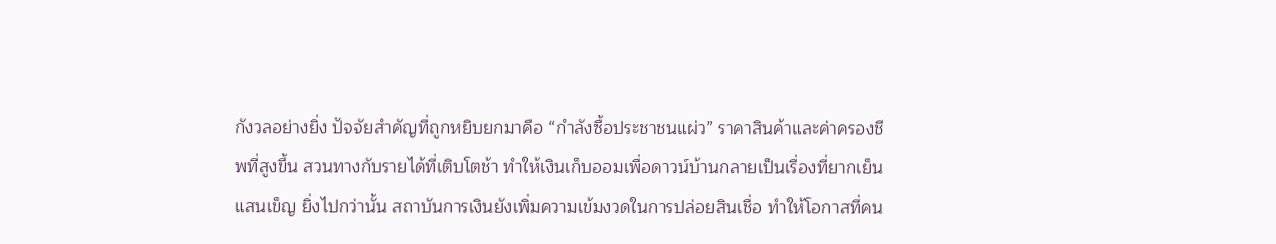กังวลอย่างยิ่ง ปัจจัยสำคัญที่ถูกหยิบยกมาคือ “กำลังซื้อประชาชนแผ่ว” ราคาสินค้าและค่าครองชีพที่สูงขึ้น สวนทางกับรายได้ที่เติบโตช้า ทำให้เงินเก็บออมเพื่อดาวน์บ้านกลายเป็นเรื่องที่ยากเย็นแสนเข็ญ ยิ่งไปกว่านั้น สถาบันการเงินยังเพิ่มความเข้มงวดในการปล่อยสินเชื่อ ทำให้โอกาสที่คน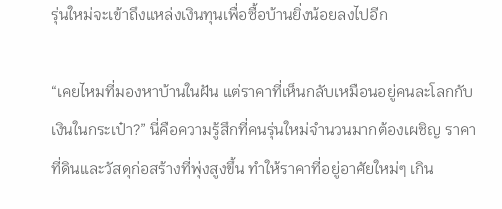รุ่นใหม่จะเข้าถึงแหล่งเงินทุนเพื่อซื้อบ้านยิ่งน้อยลงไปอีก

“เคยไหมที่มองหาบ้านในฝัน แต่ราคาที่เห็นกลับเหมือนอยู่คนละโลกกับเงินในกระเป๋า?” นี่คือความรู้สึกที่คนรุ่นใหม่จำนวนมากต้องเผชิญ ราคาที่ดินและวัสดุก่อสร้างที่พุ่งสูงขึ้น ทำให้ราคาที่อยู่อาศัยใหม่ๆ เกิน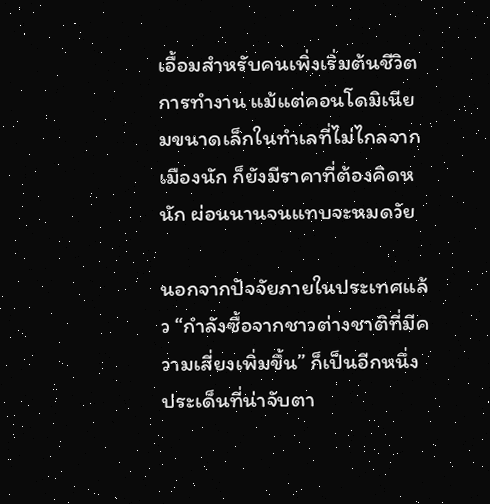เอื้อมสำหรับคนเพิ่งเริ่มต้นชีวิตการทำงาน แม้แต่คอนโดมิเนียมขนาดเล็กในทำเลที่ไม่ไกลจากเมืองนัก ก็ยังมีราคาที่ต้องคิดหนัก ผ่อนนานจนแทบจะหมดวัย

นอกจากปัจจัยภายในประเทศแล้ว “กำลังซื้อจากชาวต่างชาติที่มีความเสี่ยงเพิ่มขึ้น” ก็เป็นอีกหนึ่งประเด็นที่น่าจับตา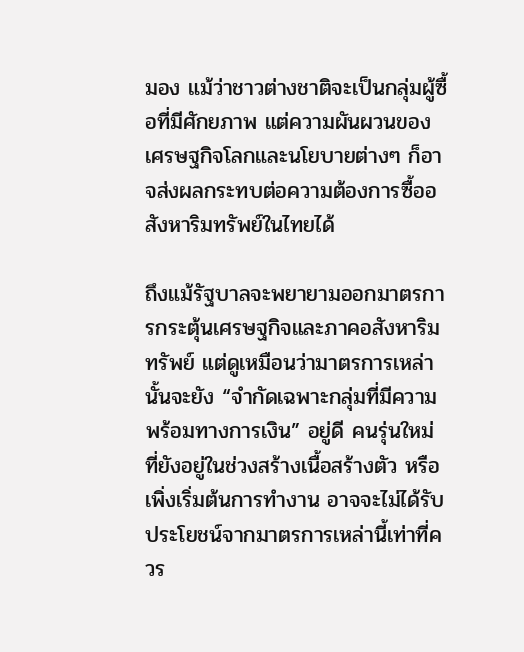มอง แม้ว่าชาวต่างชาติจะเป็นกลุ่มผู้ซื้อที่มีศักยภาพ แต่ความผันผวนของเศรษฐกิจโลกและนโยบายต่างๆ ก็อาจส่งผลกระทบต่อความต้องการซื้ออสังหาริมทรัพย์ในไทยได้

ถึงแม้รัฐบาลจะพยายามออกมาตรการกระตุ้นเศรษฐกิจและภาคอสังหาริมทรัพย์ แต่ดูเหมือนว่ามาตรการเหล่านั้นจะยัง “จำกัดเฉพาะกลุ่มที่มีความพร้อมทางการเงิน” อยู่ดี คนรุ่นใหม่ที่ยังอยู่ในช่วงสร้างเนื้อสร้างตัว หรือเพิ่งเริ่มต้นการทำงาน อาจจะไม่ได้รับประโยชน์จากมาตรการเหล่านี้เท่าที่ควร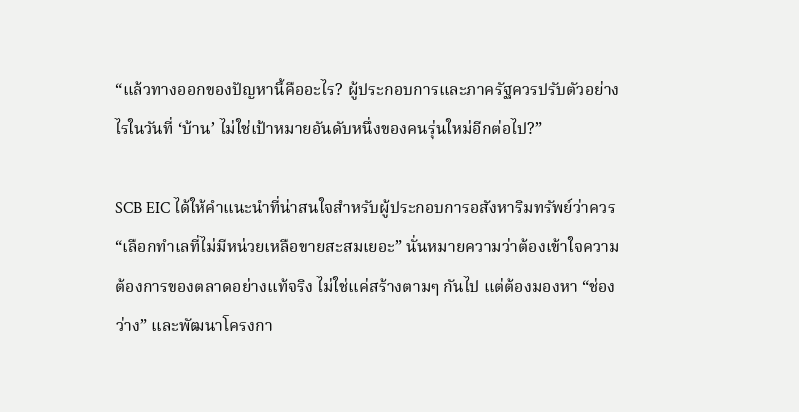“แล้วทางออกของปัญหานี้คืออะไร? ผู้ประกอบการและภาครัฐควรปรับตัวอย่างไรในวันที่ ‘บ้าน’ ไม่ใช่เป้าหมายอันดับหนึ่งของคนรุ่นใหม่อีกต่อไป?”

SCB EIC ได้ให้คำแนะนำที่น่าสนใจสำหรับผู้ประกอบการอสังหาริมทรัพย์ว่าควร “เลือกทำเลที่ไม่มีหน่วยเหลือขายสะสมเยอะ” นั่นหมายความว่าต้องเข้าใจความต้องการของตลาดอย่างแท้จริง ไม่ใช่แค่สร้างตามๆ กันไป แต่ต้องมองหา “ช่องว่าง” และพัฒนาโครงกา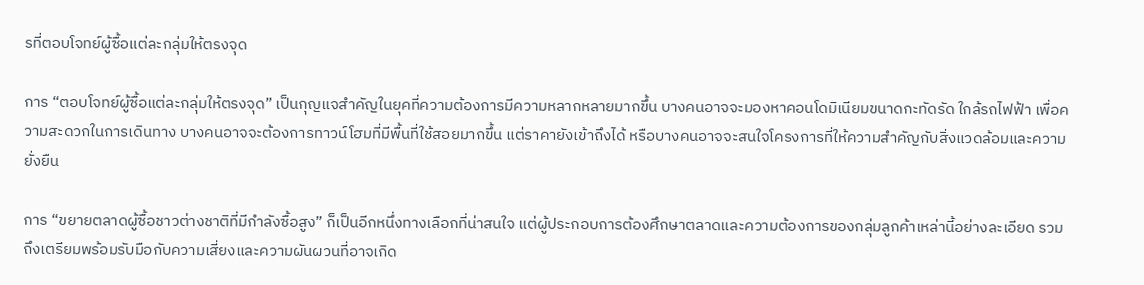รที่ตอบโจทย์ผู้ซื้อแต่ละกลุ่มให้ตรงจุด

การ “ตอบโจทย์ผู้ซื้อแต่ละกลุ่มให้ตรงจุด” เป็นกุญแจสำคัญในยุคที่ความต้องการมีความหลากหลายมากขึ้น บางคนอาจจะมองหาคอนโดมิเนียมขนาดกะทัดรัด ใกล้รถไฟฟ้า เพื่อความสะดวกในการเดินทาง บางคนอาจจะต้องการทาวน์โฮมที่มีพื้นที่ใช้สอยมากขึ้น แต่ราคายังเข้าถึงได้ หรือบางคนอาจจะสนใจโครงการที่ให้ความสำคัญกับสิ่งแวดล้อมและความยั่งยืน

การ “ขยายตลาดผู้ซื้อชาวต่างชาติที่มีกำลังซื้อสูง” ก็เป็นอีกหนึ่งทางเลือกที่น่าสนใจ แต่ผู้ประกอบการต้องศึกษาตลาดและความต้องการของกลุ่มลูกค้าเหล่านี้อย่างละเอียด รวมถึงเตรียมพร้อมรับมือกับความเสี่ยงและความผันผวนที่อาจเกิด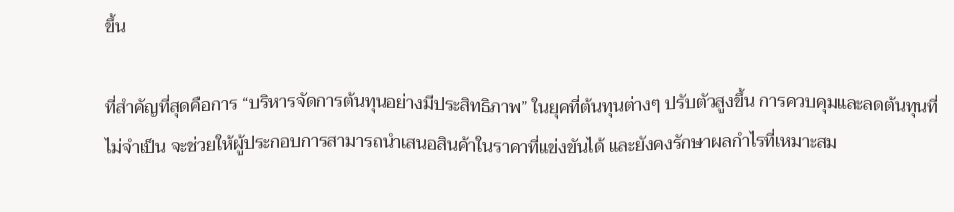ขึ้น

ที่สำคัญที่สุดคือการ “บริหารจัดการต้นทุนอย่างมีประสิทธิภาพ” ในยุคที่ต้นทุนต่างๆ ปรับตัวสูงขึ้น การควบคุมและลดต้นทุนที่ไม่จำเป็น จะช่วยให้ผู้ประกอบการสามารถนำเสนอสินค้าในราคาที่แข่งขันได้ และยังคงรักษาผลกำไรที่เหมาะสม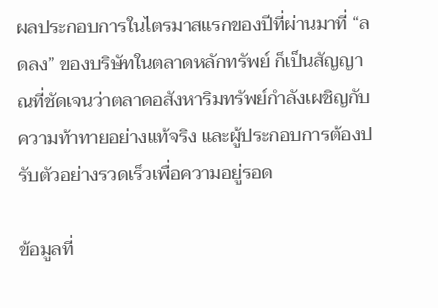ผลประกอบการในไตรมาสแรกของปีที่ผ่านมาที่ “ลดลง” ของบริษัทในตลาดหลักทรัพย์ ก็เป็นสัญญาณที่ชัดเจนว่าตลาดอสังหาริมทรัพย์กำลังเผชิญกับความท้าทายอย่างแท้จริง และผู้ประกอบการต้องปรับตัวอย่างรวดเร็วเพื่อความอยู่รอด

ข้อมูลที่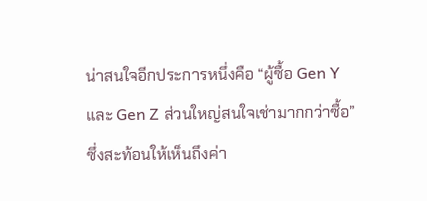น่าสนใจอีกประการหนึ่งคือ “ผู้ซื้อ Gen Y และ Gen Z ส่วนใหญ่สนใจเช่ามากกว่าซื้อ” ซึ่งสะท้อนให้เห็นถึงค่า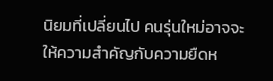นิยมที่เปลี่ยนไป คนรุ่นใหม่อาจจะให้ความสำคัญกับความยืดห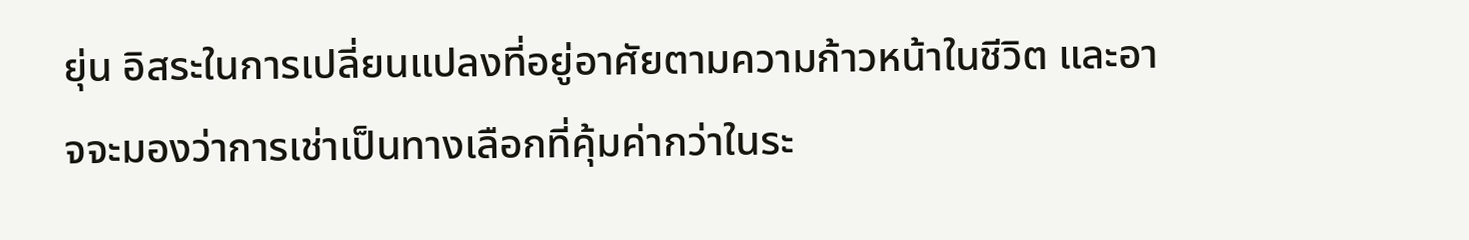ยุ่น อิสระในการเปลี่ยนแปลงที่อยู่อาศัยตามความก้าวหน้าในชีวิต และอาจจะมองว่าการเช่าเป็นทางเลือกที่คุ้มค่ากว่าในระ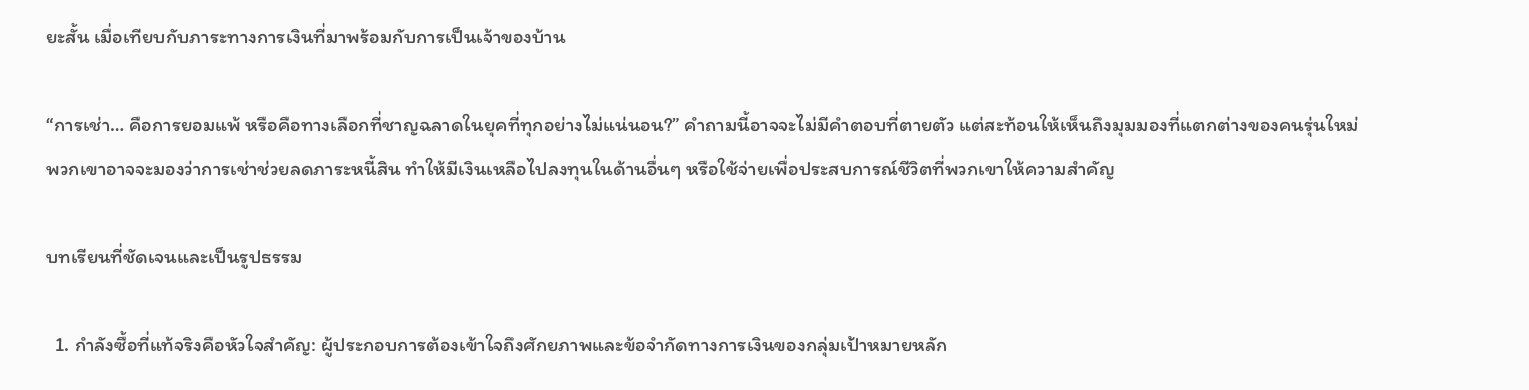ยะสั้น เมื่อเทียบกับภาระทางการเงินที่มาพร้อมกับการเป็นเจ้าของบ้าน

“การเช่า… คือการยอมแพ้ หรือคือทางเลือกที่ชาญฉลาดในยุคที่ทุกอย่างไม่แน่นอน?” คำถามนี้อาจจะไม่มีคำตอบที่ตายตัว แต่สะท้อนให้เห็นถึงมุมมองที่แตกต่างของคนรุ่นใหม่ พวกเขาอาจจะมองว่าการเช่าช่วยลดภาระหนี้สิน ทำให้มีเงินเหลือไปลงทุนในด้านอื่นๆ หรือใช้จ่ายเพื่อประสบการณ์ชีวิตที่พวกเขาให้ความสำคัญ

บทเรียนที่ชัดเจนและเป็นรูปธรรม

  1. กำลังซื้อที่แท้จริงคือหัวใจสำคัญ: ผู้ประกอบการต้องเข้าใจถึงศักยภาพและข้อจำกัดทางการเงินของกลุ่มเป้าหมายหลัก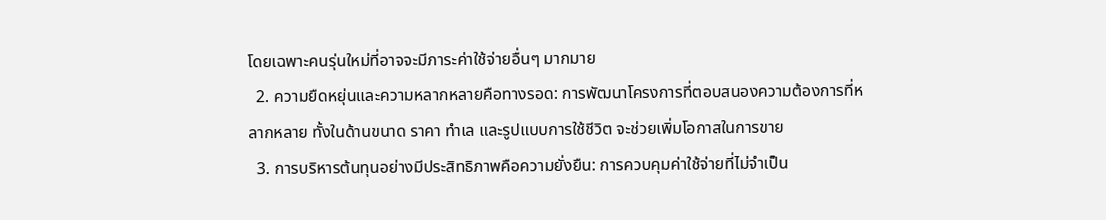โดยเฉพาะคนรุ่นใหม่ที่อาจจะมีภาระค่าใช้จ่ายอื่นๆ มากมาย
  2. ความยืดหยุ่นและความหลากหลายคือทางรอด: การพัฒนาโครงการที่ตอบสนองความต้องการที่หลากหลาย ทั้งในด้านขนาด ราคา ทำเล และรูปแบบการใช้ชีวิต จะช่วยเพิ่มโอกาสในการขาย
  3. การบริหารต้นทุนอย่างมีประสิทธิภาพคือความยั่งยืน: การควบคุมค่าใช้จ่ายที่ไม่จำเป็น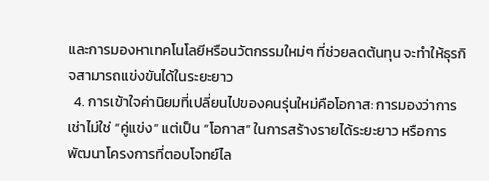และการมองหาเทคโนโลยีหรือนวัตกรรมใหม่ๆ ที่ช่วยลดต้นทุน จะทำให้ธุรกิจสามารถแข่งขันได้ในระยะยาว
  4. การเข้าใจค่านิยมที่เปลี่ยนไปของคนรุ่นใหม่คือโอกาส: การมองว่าการเช่าไม่ใช่ “คู่แข่ง” แต่เป็น “โอกาส” ในการสร้างรายได้ระยะยาว หรือการพัฒนาโครงการที่ตอบโจทย์ไล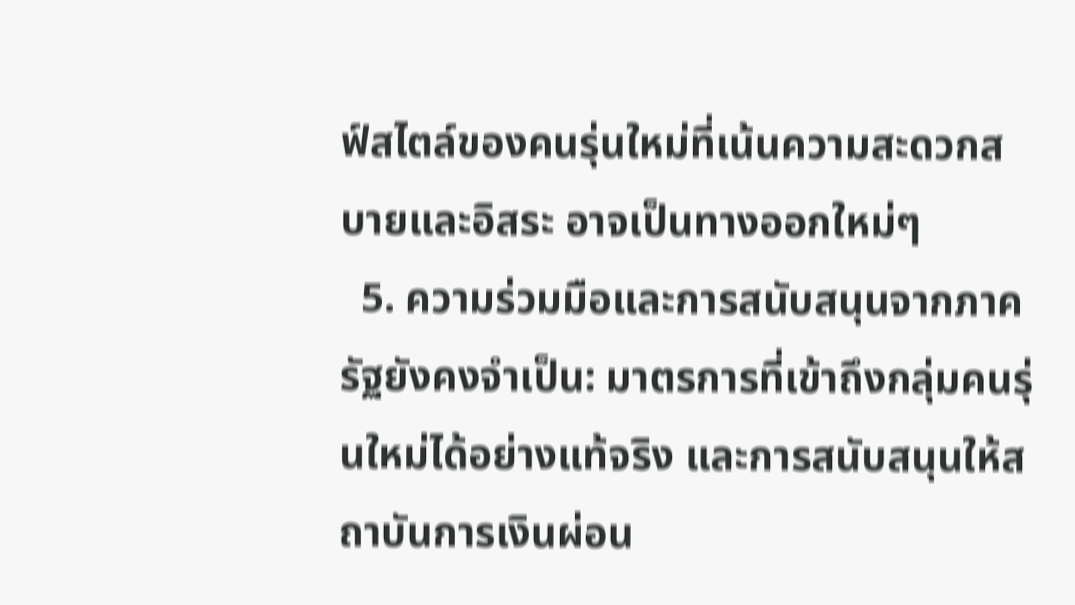ฟ์สไตล์ของคนรุ่นใหม่ที่เน้นความสะดวกสบายและอิสระ อาจเป็นทางออกใหม่ๆ
  5. ความร่วมมือและการสนับสนุนจากภาครัฐยังคงจำเป็น: มาตรการที่เข้าถึงกลุ่มคนรุ่นใหม่ได้อย่างแท้จริง และการสนับสนุนให้สถาบันการเงินผ่อน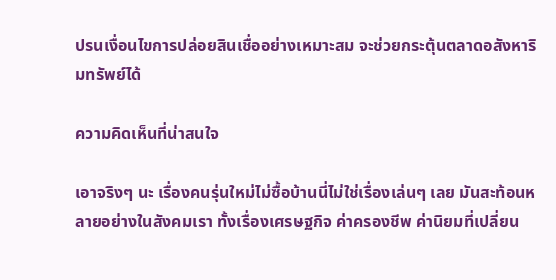ปรนเงื่อนไขการปล่อยสินเชื่ออย่างเหมาะสม จะช่วยกระตุ้นตลาดอสังหาริมทรัพย์ได้

ความคิดเห็นที่น่าสนใจ

เอาจริงๆ นะ เรื่องคนรุ่นใหม่ไม่ซื้อบ้านนี่ไม่ใช่เรื่องเล่นๆ เลย มันสะท้อนหลายอย่างในสังคมเรา ทั้งเรื่องเศรษฐกิจ ค่าครองชีพ ค่านิยมที่เปลี่ยน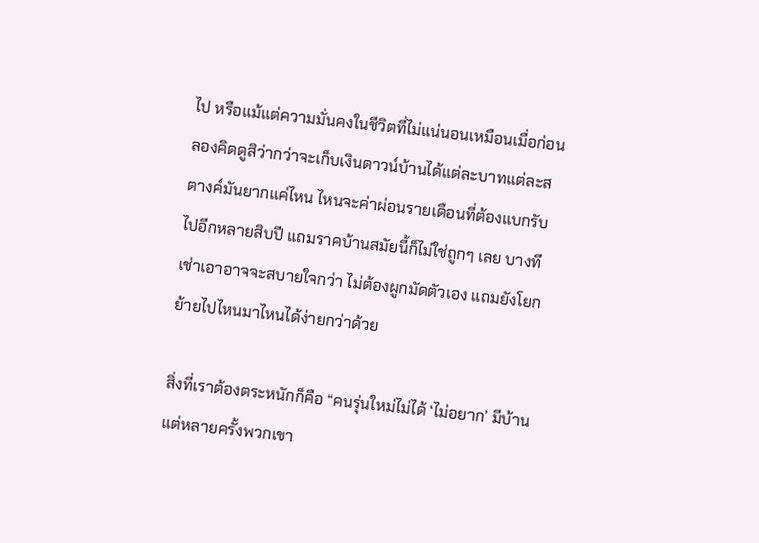ไป หรือแม้แต่ความมั่นคงในชีวิตที่ไม่แน่นอนเหมือนเมื่อก่อน ลองคิดดูสิว่ากว่าจะเก็บเงินดาวน์บ้านได้แต่ละบาทแต่ละสตางค์มันยากแค่ไหน ไหนจะค่าผ่อนรายเดือนที่ต้องแบกรับไปอีกหลายสิบปี แถมราคบ้านสมัยนี้ก็ไม่ใช่ถูกๆ เลย บางทีเช่าเอาอาจจะสบายใจกว่า ไม่ต้องผูกมัดตัวเอง แถมยังโยกย้ายไปไหนมาไหนได้ง่ายกว่าด้วย

สิ่งที่เราต้องตระหนักก็คือ “คนรุ่นใหม่ไม่ได้ ‘ไม่อยาก’ มีบ้าน แต่หลายครั้งพวกเขา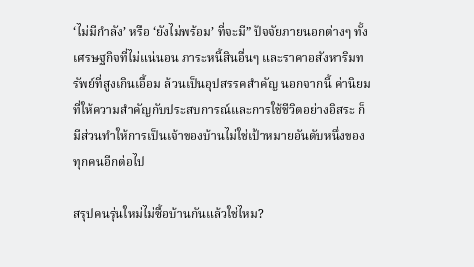‘ไม่มีกำลัง’ หรือ ‘ยังไม่พร้อม’ ที่จะมี” ปัจจัยภายนอกต่างๆ ทั้งเศรษฐกิจที่ไม่แน่นอน ภาระหนี้สินอื่นๆ และราคาอสังหาริมทรัพย์ที่สูงเกินเอื้อม ล้วนเป็นอุปสรรคสำคัญ นอกจากนี้ ค่านิยมที่ให้ความสำคัญกับประสบการณ์และการใช้ชีวิตอย่างอิสระ ก็มีส่วนทำให้การเป็นเจ้าของบ้านไม่ใช่เป้าหมายอันดับหนึ่งของทุกคนอีกต่อไป

สรุปคนรุ่นใหม่ไม่ซื้อบ้านกันแล้วใช่ไหม?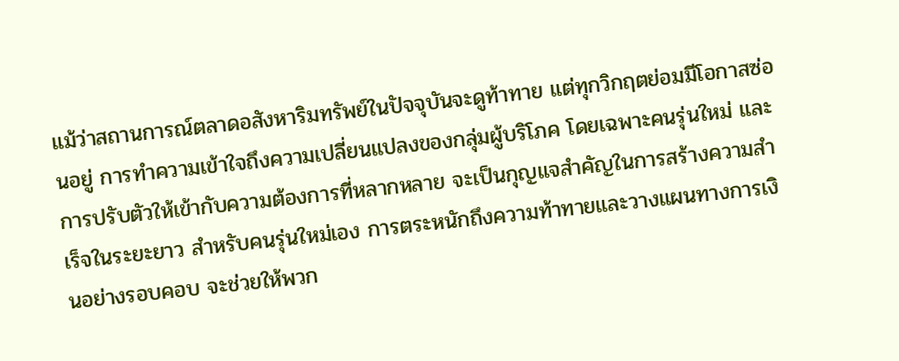แม้ว่าสถานการณ์ตลาดอสังหาริมทรัพย์ในปัจจุบันจะดูท้าทาย แต่ทุกวิกฤตย่อมมีโอกาสซ่อนอยู่ การทำความเข้าใจถึงความเปลี่ยนแปลงของกลุ่มผู้บริโภค โดยเฉพาะคนรุ่นใหม่ และการปรับตัวให้เข้ากับความต้องการที่หลากหลาย จะเป็นกุญแจสำคัญในการสร้างความสำเร็จในระยะยาว สำหรับคนรุ่นใหม่เอง การตระหนักถึงความท้าทายและวางแผนทางการเงินอย่างรอบคอบ จะช่วยให้พวก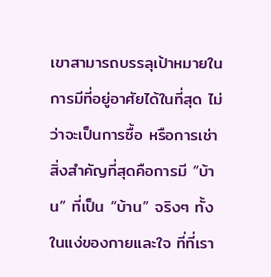เขาสามารถบรรลุเป้าหมายในการมีที่อยู่อาศัยได้ในที่สุด ไม่ว่าจะเป็นการซื้อ หรือการเช่า สิ่งสำคัญที่สุดคือการมี “บ้าน” ที่เป็น “บ้าน” จริงๆ ทั้งในแง่ของกายและใจ ที่ที่เรา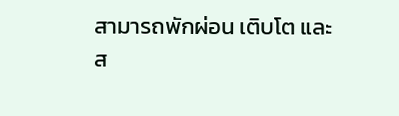สามารถพักผ่อน เติบโต และส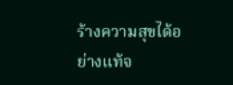ร้างความสุขได้อย่างแท้จ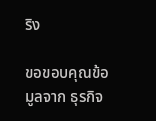ริง

ขอขอบคุณข้อมูลจาก ธุรกิจ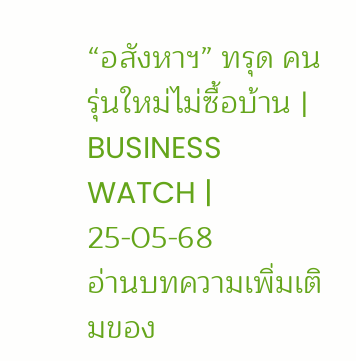“อสังหาฯ” ทรุด คนรุ่นใหม่ไม่ซื้อบ้าน | BUSINESS WATCH | 25-05-68
อ่านบทความเพิ่มเติมของ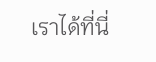เราได้ที่นี่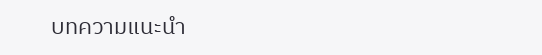บทความแนะนำ